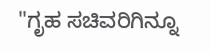"ಗೃಹ ಸಚಿವರಿಗಿನ್ನೂ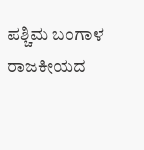ಪಶ್ಚಿಮ ಬಂಗಾಳ ರಾಜಕೀಯದ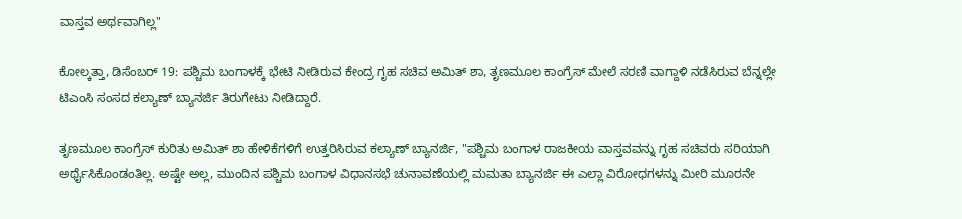ವಾಸ್ತವ ಅರ್ಥವಾಗಿಲ್ಲ"

ಕೋಲ್ಕತ್ತಾ, ಡಿಸೆಂಬರ್ 19: ಪಶ್ಚಿಮ ಬಂಗಾಳಕ್ಕೆ ಭೇಟಿ ನೀಡಿರುವ ಕೇಂದ್ರ ಗೃಹ ಸಚಿವ ಅಮಿತ್ ಶಾ, ತೃಣಮೂಲ ಕಾಂಗ್ರೆಸ್ ಮೇಲೆ ಸರಣಿ ವಾಗ್ದಾಳಿ ನಡೆಸಿರುವ ಬೆನ್ನಲ್ಲೇ ಟಿಎಂಸಿ ಸಂಸದ ಕಲ್ಯಾಣ್ ಬ್ಯಾನರ್ಜಿ ತಿರುಗೇಟು ನೀಡಿದ್ದಾರೆ.

ತೃಣಮೂಲ ಕಾಂಗ್ರೆಸ್ ಕುರಿತು ಅಮಿತ್ ಶಾ ಹೇಳಿಕೆಗಳಿಗೆ ಉತ್ತರಿಸಿರುವ ಕಲ್ಯಾಣ್ ಬ್ಯಾನರ್ಜಿ, "ಪಶ್ಚಿಮ ಬಂಗಾಳ ರಾಜಕೀಯ ವಾಸ್ತವವನ್ನು ಗೃಹ ಸಚಿವರು ಸರಿಯಾಗಿ ಅರ್ಥೈಸಿಕೊಂಡಂತಿಲ್ಲ. ಅಷ್ಟೇ ಅಲ್ಲ, ಮುಂದಿನ ಪಶ್ಚಿಮ ಬಂಗಾಳ ವಿಧಾನಸಭೆ ಚುನಾವಣೆಯಲ್ಲಿ ಮಮತಾ ಬ್ಯಾನರ್ಜಿ ಈ ಎಲ್ಲಾ ವಿರೋಧಗಳನ್ನು ಮೀರಿ ಮೂರನೇ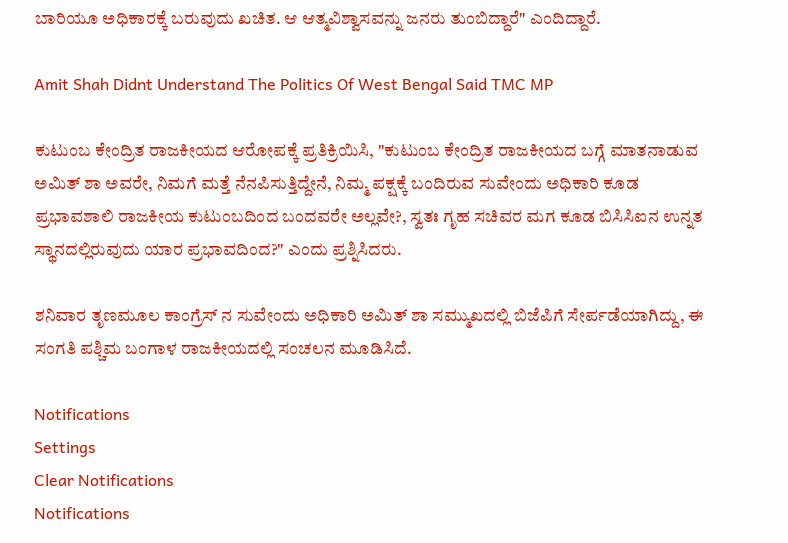ಬಾರಿಯೂ ಅಧಿಕಾರಕ್ಕೆ ಬರುವುದು ಖಚಿತ. ಆ ಆತ್ಮವಿಶ್ವಾಸವನ್ನು ಜನರು ತುಂಬಿದ್ದಾರೆ" ಎಂದಿದ್ದಾರೆ.

Amit Shah Didnt Understand The Politics Of West Bengal Said TMC MP

ಕುಟುಂಬ ಕೇಂದ್ರಿತ ರಾಜಕೀಯದ ಆರೋಪಕ್ಕೆ ಪ್ರತಿಕ್ರಿಯಿಸಿ, "ಕುಟುಂಬ ಕೇಂದ್ರಿತ ರಾಜಕೀಯದ ಬಗ್ಗೆ ಮಾತನಾಡುವ ಅಮಿತ್ ಶಾ ಅವರೇ, ನಿಮಗೆ ಮತ್ತೆ ನೆನಪಿಸುತ್ತಿದ್ದೇನೆ, ನಿಮ್ಮ ಪಕ್ಷಕ್ಕೆ ಬಂದಿರುವ ಸುವೇಂದು ಅಧಿಕಾರಿ ಕೂಡ ಪ್ರಭಾವಶಾಲಿ ರಾಜಕೀಯ ಕುಟುಂಬದಿಂದ ಬಂದವರೇ ಅಲ್ಲವೇ?, ಸ್ವತಃ ಗೃಹ ಸಚಿವರ ಮಗ ಕೂಡ ಬಿಸಿಸಿಐನ ಉನ್ನತ ಸ್ಥಾನದಲ್ಲಿರುವುದು ಯಾರ ಪ್ರಭಾವದಿಂದ?" ಎಂದು ಪ್ರಶ್ನಿಸಿದರು.

ಶನಿವಾರ ತೃಣಮೂಲ ಕಾಂಗ್ರೆಸ್ ನ ಸುವೇಂದು ಅಧಿಕಾರಿ ಅಮಿತ್ ಶಾ ಸಮ್ಮುಖದಲ್ಲಿ ಬಿಜೆಪಿಗೆ ಸೇರ್ಪಡೆಯಾಗಿದ್ದು, ಈ ಸಂಗತಿ ಪಶ್ಚಿಮ ಬಂಗಾಳ ರಾಜಕೀಯದಲ್ಲಿ ಸಂಚಲನ ಮೂಡಿಸಿದೆ.

Notifications
Settings
Clear Notifications
Notifications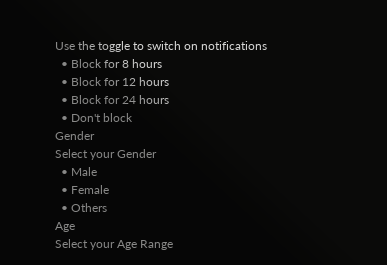Use the toggle to switch on notifications
  • Block for 8 hours
  • Block for 12 hours
  • Block for 24 hours
  • Don't block
Gender
Select your Gender
  • Male
  • Female
  • Others
Age
Select your Age Range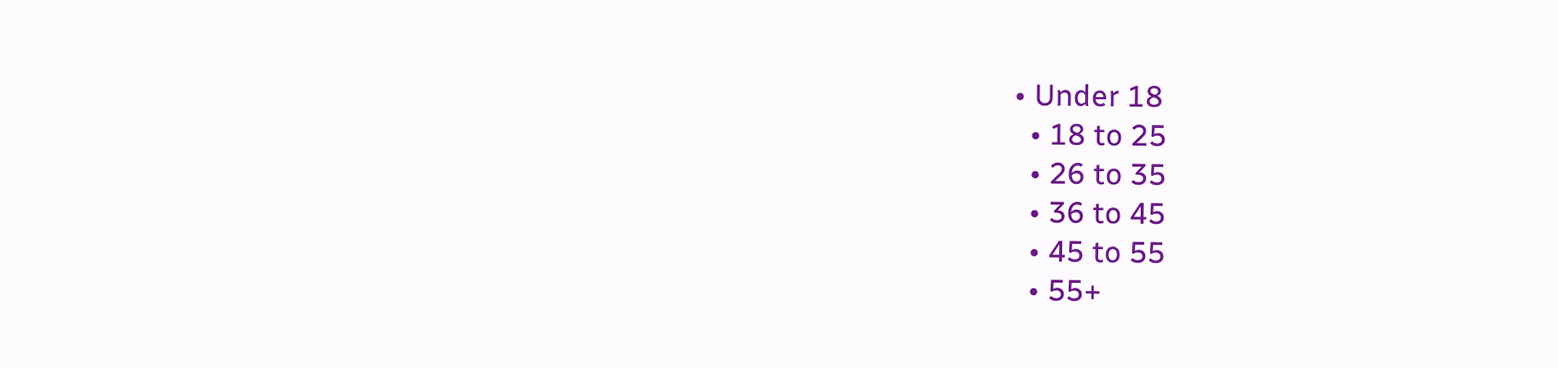• Under 18
  • 18 to 25
  • 26 to 35
  • 36 to 45
  • 45 to 55
  • 55+